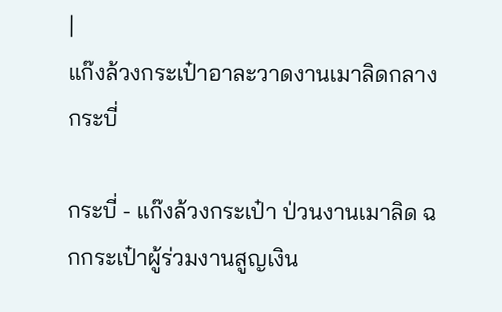|
แก๊งล้วงกระเป๋าอาละวาดงานเมาลิดกลางกระบี่

กระบี่ - แก๊งล้วงกระเป๋า ป่วนงานเมาลิด ฉกกระเป๋าผู้ร่วมงานสูญเงิน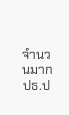จำนวนมาก ปธ.ป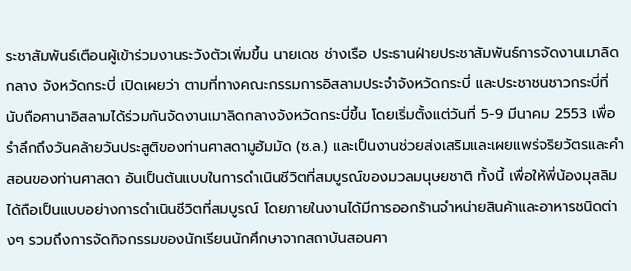ระชาสัมพันธ์เตือนผู้เข้าร่วมงานระวังตัวเพิ่มขึ้น นายเดช ช่างเรือ ประธานฝ่ายประชาสัมพันธ์การจัดงานเมาลิดกลาง จังหวัดกระบี่ เปิดเผยว่า ตามที่ทางคณะกรรมการอิสลามประจำจังหวัดกระบี่ และประชาชนชาวกระบี่ที่นับถือศานาอิสลามได้ร่วมกันจัดงานเมาลิดกลางจังหวัดกระบี่ขึ้น โดยเริ่มตั้งแต่วันที่ 5-9 มีนาคม 2553 เพื่อรำลึกถึงวันคล้ายวันประสูติของท่านศาสดามูฮัมมัด (ซ.ล.) และเป็นงานช่วยส่งเสริมและเผยแพร่จริยวัตรและคำสอนของท่านศาสดา อันเป็นต้นแบบในการดำเนินชีวิตที่สมบูรณ์ของมวลมนุษยชาติ ทั้งนี้ เพื่อให้พี่น้องมุสลิมได้ถือเป็นแบบอย่างการดำเนินชีวิตที่สมบูรณ์ โดยภายในงานได้มีการออกร้านจำหน่ายสินค้าและอาหารชนิดต่างๆ รวมถึงการจัดกิจกรรมของนักเรียนนักศึกษาจากสถาบันสอนศา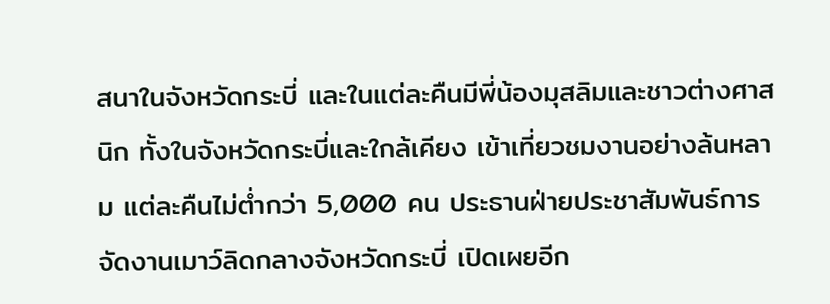สนาในจังหวัดกระบี่ และในแต่ละคืนมีพี่น้องมุสลิมและชาวต่างศาสนิก ทั้งในจังหวัดกระบี่และใกล้เคียง เข้าเที่ยวชมงานอย่างล้นหลาม แต่ละคืนไม่ต่ำกว่า 5,000 คน ประธานฝ่ายประชาสัมพันธ์การจัดงานเมาว์ลิดกลางจังหวัดกระบี่ เปิดเผยอีก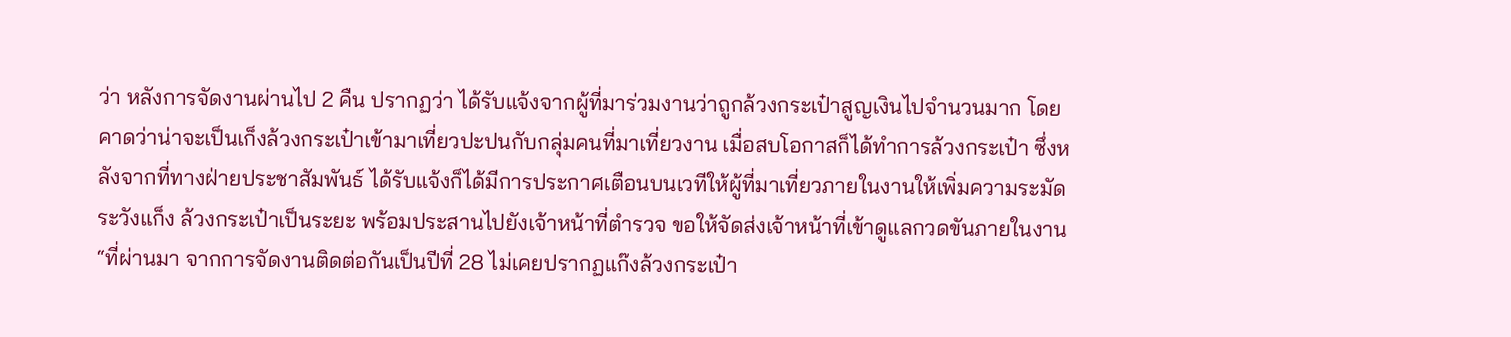ว่า หลังการจัดงานผ่านไป 2 คืน ปรากฏว่า ได้รับแจ้งจากผู้ที่มาร่วมงานว่าถูกล้วงกระเป๋าสูญเงินไปจำนวนมาก โดยคาดว่าน่าจะเป็นเก็งล้วงกระเป๋าเข้ามาเที่ยวปะปนกับกลุ่มคนที่มาเที่ยวงาน เมื่อสบโอกาสก็ได้ทำการล้วงกระเป๋า ซึ่งหลังจากที่ทางฝ่ายประชาสัมพันธ์ ได้รับแจ้งก็ได้มีการประกาศเตือนบนเวทีให้ผู้ที่มาเที่ยวภายในงานให้เพิ่มความระมัดระวังแก็ง ล้วงกระเป๋าเป็นระยะ พร้อมประสานไปยังเจ้าหน้าที่ตำรวจ ขอให้จัดส่งเจ้าหน้าที่เข้าดูแลกวดขันภายในงาน “ที่ผ่านมา จากการจัดงานติดต่อกันเป็นปีที่ 28 ไม่เคยปรากฏแก๊งล้วงกระเป๋า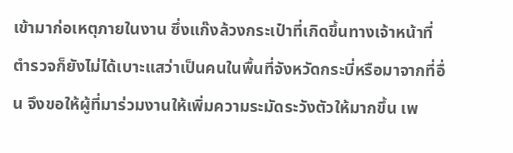เข้ามาก่อเหตุภายในงาน ซึ่งแก๊งล้วงกระเป๋าที่เกิดขึ้นทางเจ้าหน้าที่ตำรวจก็ยังไม่ได้เบาะแสว่าเป็นคนในพื้นที่จังหวัดกระบี่หรือมาจากที่อื่น จึงขอให้ผู้ที่มาร่วมงานให้เพิ่มความระมัดระวังตัวให้มากขึ้น เพ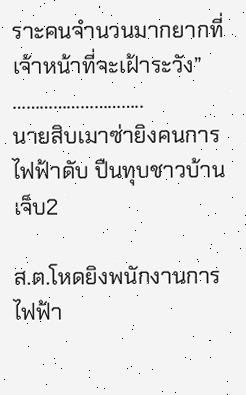ราะคนจำนวนมากยากที่เจ้าหน้าที่จะเฝ้าระวัง”
………………………..
นายสิบเมาซ่ายิงคนการไฟฟ้าดับ ปืนทุบชาวบ้านเจ็บ2

ส.ต.โหดยิงพนักงานการไฟฟ้า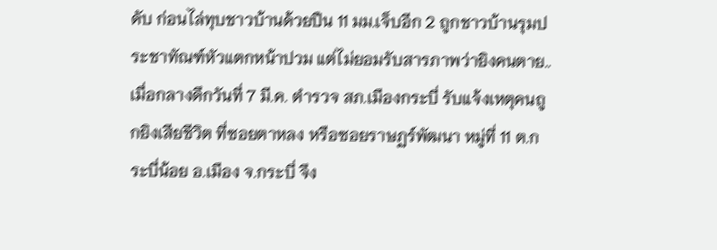ดับ ก่อนไล่ทุบชาวบ้านด้วยปืน 11 มม.เจ็บอีก 2 ถูกชาวบ้านรุมประชาทัณฑ์หัวแตกหน้าปวม แต่ไม่ยอมรับสารภาพว่ายิงคนตาย..
เมื่อกลางดึกวันที่ 7 มี.ค. ตำรวจ สภ.เมืองกระบี่ รับแจ้งเหตุคนถูกยิงเสียชีวิต ที่ซอยตาหลง หรือซอยราษฏร์พัฒนา หมู่ที่ 11 ต.กระบี่น้อย อ.เมือง จ.กระบี่ จึง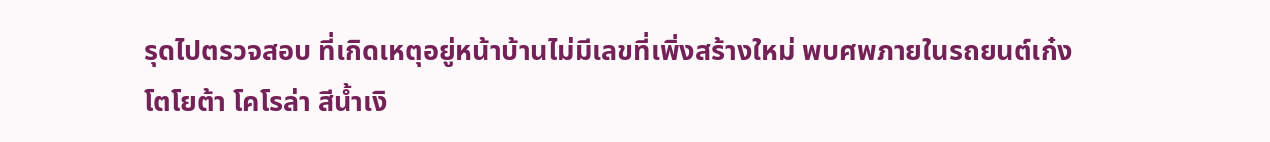รุดไปตรวจสอบ ที่เกิดเหตุอยู่หน้าบ้านไม่มีเลขที่เพิ่งสร้างใหม่ พบศพภายในรถยนต์เก๋ง โตโยต้า โคโรล่า สีน้ำเงิ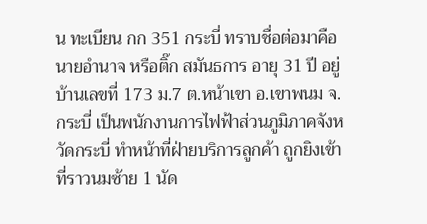น ทะเบียน กก 351 กระบี่ ทราบชื่อต่อมาคือนายอำนาจ หรือติ๊ก สมันธการ อายุ 31 ปี อยู่บ้านเลขที่ 173 ม.7 ต.หน้าเขา อ.เขาพนม จ.กระบี่ เป็นพนักงานการไฟฟ้าส่วนภูมิภาคจังหวัดกระบี่ ทำหน้าที่ฝ่ายบริการลูกค้า ถูกยิงเข้าที่ราวนมซ้าย 1 นัด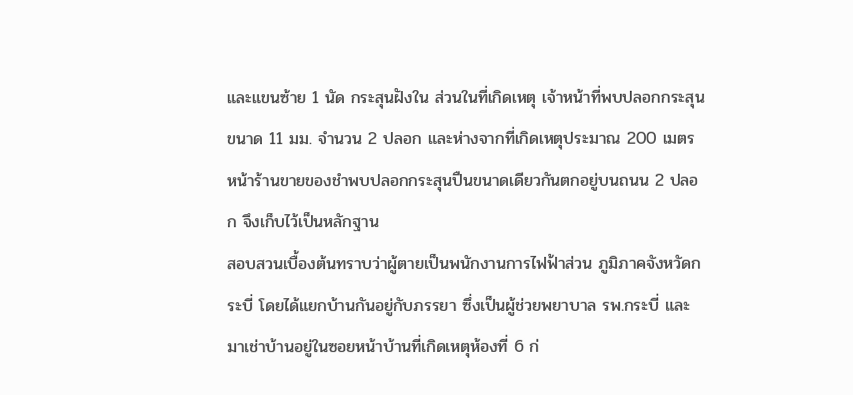และแขนซ้าย 1 นัด กระสุนฝังใน ส่วนในที่เกิดเหตุ เจ้าหน้าที่พบปลอกกระสุนขนาด 11 มม. จำนวน 2 ปลอก และห่างจากที่เกิดเหตุประมาณ 200 เมตร หน้าร้านขายของชำพบปลอกกระสุนปืนขนาดเดียวกันตกอยู่บนถนน 2 ปลอก จึงเก็บไว้เป็นหลักฐาน
สอบสวนเบื้องต้นทราบว่าผู้ตายเป็นพนักงานการไฟฟ้าส่วน ภูมิภาคจังหวัดกระบี่ โดยได้แยกบ้านกันอยู่กับภรรยา ซึ่งเป็นผู้ช่วยพยาบาล รพ.กระบี่ และมาเช่าบ้านอยู่ในซอยหน้าบ้านที่เกิดเหตุห้องที่ 6 ก่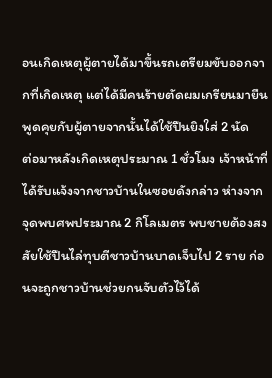อนเกิดเหตุผู้ตายได้มาขึ้นรถเตรียมขับออกจากที่เกิดเหตุ แต่ได้มีคนร้ายตัดผมเกรียนมายืนพูดคุยกับผู้ตายจากนั้นได้ใช้ปืนยิงใส่ 2 นัด
ต่อมาหลังเกิดเหตุประมาณ 1 ชั่วโมง เจ้าหน้าที่ได้รับแจ้งจากชาวบ้านในซอยดังกล่าว ห่างจากจุดพบศพประมาณ 2 กิโลเมตร พบชายต้องสงสัยใช้ปืนไล่ทุบตีชาวบ้านบาดเจ็บไป 2 ราย ก่อนจะถูกชาวบ้านช่วยกนจับตัวไว้ได้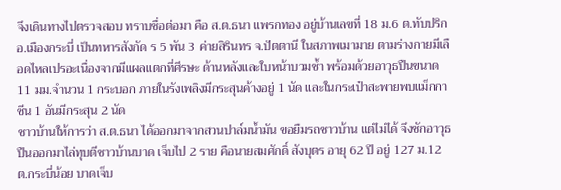จึงเดินทางไปตรวจสอบ ทราบชื่อต่อมา คือ ส.ต.ธนา แพรกทอง อยู่บ้านเลขที่ 18 ม.6 ต.ทับปริก อ.เมืองกระบี่ เป็นทหารสังกัด ร 5 พัน 3 ค่ายสิรินทร จ.ปัตตานี ในสภาพเมามาย ตามร่างกายมีเลือดไหลเปรอะเนื่องจากมีแผลแตกที่ศีรษะ ด้านหลังและใบหน้าบวมช้ำ พร้อมด้วยอาวุธปืนขนาด 11 มม.จำนวน 1 กระบอก ภายในรังเพลิงมีกระสุนค้างอยู่ 1 นัด และในกระเป๋าสะพายพบแม็กกาซีน 1 อันมีกระสุน 2 นัด
ชาวบ้านให้การว่า ส.ต.ธนา ได้ออกมาจากสวนปาล์มน้ำมัน ขอยืมรถชาวบ้าน แต่ไม่ได้ จึงชักอาวุธปืนออกมาไล่ทุบตีชาวบ้านบาด เจ็บไป 2 ราย คือนายสมศักดิ์ สังบุตร อายุ 62 ปี อยู่ 127 ม.12 ต.กระบี่น้อย บาดเจ็บ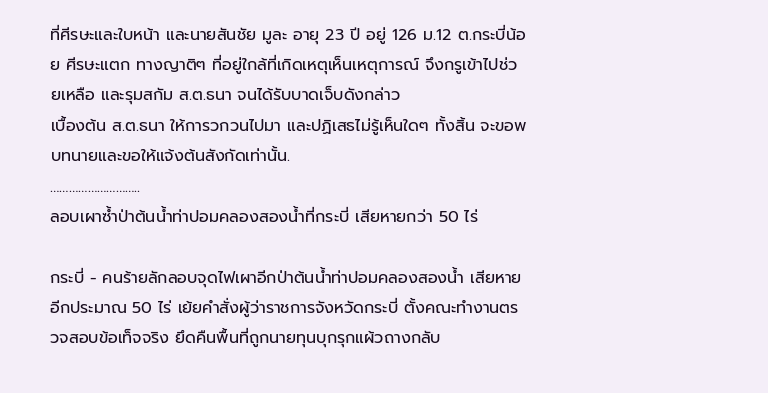ที่ศีรษะและใบหน้า และนายสันชัย มูละ อายุ 23 ปี อยู่ 126 ม.12 ต.กระบี่น้อย ศีรษะแตก ทางญาติๆ ที่อยู่ใกล้ที่เกิดเหตุเห็นเหตุการณ์ จึงกรูเข้าไปช่วยเหลือ และรุมสกัม ส.ต.ธนา จนได้รับบาดเจ็บดังกล่าว
เบื้องต้น ส.ต.ธนา ให้การวกวนไปมา และปฏิเสธไม่รู้เห็นใดๆ ทั้งสิ้น จะขอพบทนายและขอให้แจ้งต้นสังกัดเท่านั้น.
………………………..
ลอบเผาซ้ำป่าต้นน้ำท่าปอมคลองสองน้ำที่กระบี่ เสียหายกว่า 50 ไร่

กระบี่ - คนร้ายลักลอบจุดไฟเผาอีกป่าต้นน้ำท่าปอมคลองสองน้ำ เสียหายอีกประมาณ 50 ไร่ เย้ยคำสั่งผู้ว่าราชการจังหวัดกระบี่ ตั้งคณะทำงานตรวจสอบข้อเท็จจริง ยึดคืนพื้นที่ถูกนายทุนบุกรุกแผ้วถางกลับ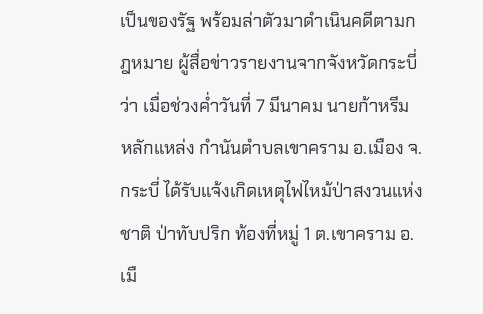เป็นของรัฐ พร้อมล่าตัวมาดำเนินคดีตามกฎหมาย ผู้สื่อข่าวรายงานจากจังหวัดกระบี่ ว่า เมื่อช่วงค่ำวันที่ 7 มีนาคม นายก้าหรีม หลักแหล่ง กำนันตำบลเขาคราม อ.เมือง จ.กระบี่ ได้รับแจ้งเกิดเหตุไฟไหม้ป่าสงวนแห่งชาติ ป่าทับปริก ท้องที่หมู่ 1 ต.เขาคราม อ.เมื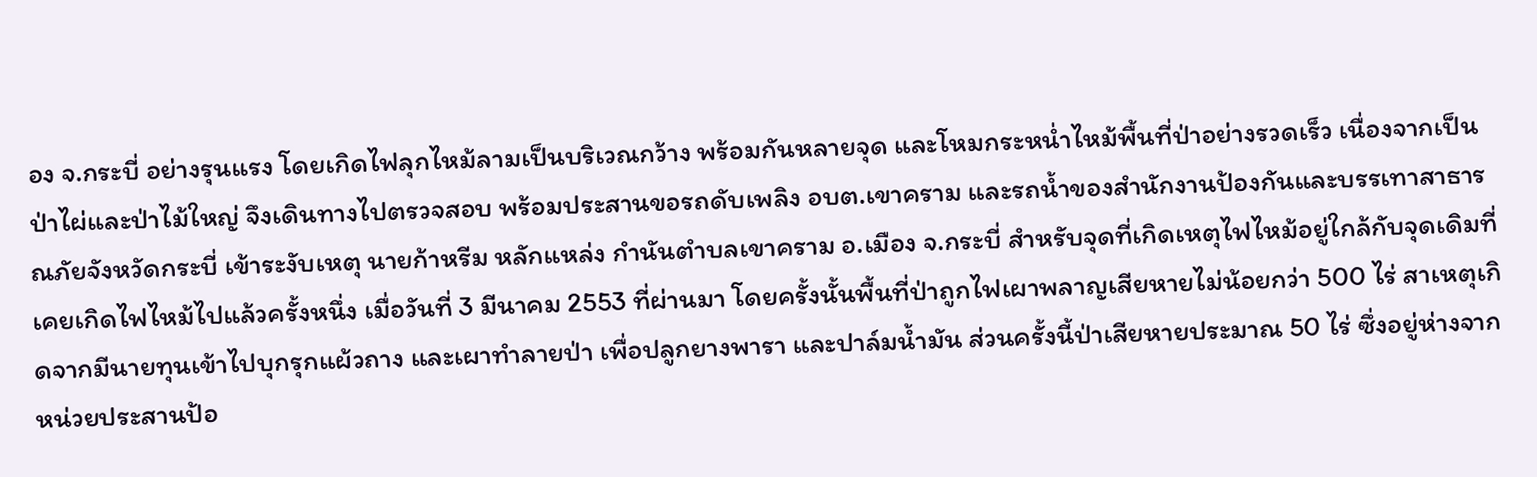อง จ.กระบี่ อย่างรุนแรง โดยเกิดไฟลุกไหม้ลามเป็นบริเวณกว้าง พร้อมกันหลายจุด และโหมกระหน่ำไหม้พื้นที่ป่าอย่างรวดเร็ว เนื่องจากเป็นป่าไผ่และป่าไม้ใหญ่ จึงเดินทางไปตรวจสอบ พร้อมประสานขอรถดับเพลิง อบต.เขาคราม และรถน้ำของสำนักงานป้องกันและบรรเทาสาธารณภัยจังหวัดกระบี่ เข้าระงับเหตุ นายก้าหรีม หลักแหล่ง กำนันตำบลเขาคราม อ.เมือง จ.กระบี่ สำหรับจุดที่เกิดเหตุไฟไหม้อยู่ใกล้กับจุดเดิมที่เคยเกิดไฟไหม้ไปแล้วครั้งหนึ่ง เมื่อวันที่ 3 มีนาคม 2553 ที่ผ่านมา โดยครั้งนั้นพื้นที่ป่าถูกไฟเผาพลาญเสียหายไม่น้อยกว่า 500 ไร่ สาเหตุเกิดจากมีนายทุนเข้าไปบุกรุกแผ้วถาง และเผาทำลายป่า เพื่อปลูกยางพารา และปาล์มน้ำมัน ส่วนครั้งนี้ป่าเสียหายประมาณ 50 ไร่ ซึ่งอยู่ห่างจากหน่วยประสานป้อ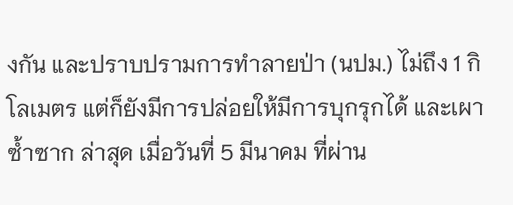งกัน และปราบปรามการทำลายป่า (นปม.) ไม่ถึง 1 กิโลเมตร แต่ก็ยังมีการปล่อยให้มีการบุกรุกได้ และเผาซ้ำซาก ล่าสุด เมื่อวันที่ 5 มีนาคม ที่ผ่าน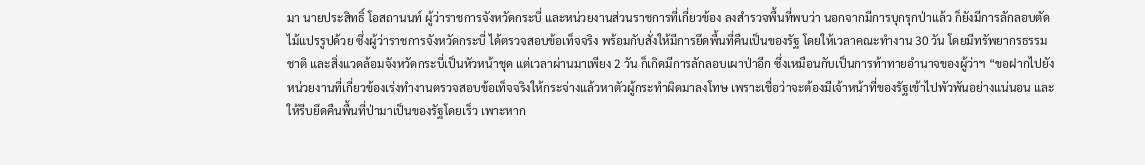มา นายประสิทธิ์ โอสถานนท์ ผู้ว่าราชการจังหวัดกระบี่ และหน่วยงานส่วนราชการที่เกี่ยวข้อง ลงสำรวจพื้นที่พบว่า นอกจากมีการบุกรุกป่าแล้ว ก็ยังมีการลักลอบตัดไม้แปรรูปด้วย ซึ่งผู้ว่าราชการจังหวัดกระบี่ ได้ตรวจสอบข้อเท็จจริง พร้อมกับสั่งให้มีการยึดพื้นที่คืนเป็นของรัฐ โดยให้เวลาคณะทำงาน 30 วัน โดยมีทรัพยากรธรรมชาติ และสิ่งแวดล้อมจังหวัดกระบี่เป็นหัวหน้าชุด แต่เวลาผ่านมาเพียง 2 วัน ก็เกิดมีการลักลอบเผาป่าอีก ซึ่งเหมือนกับเป็นการท้าทายอำนาจของผู้ว่าฯ “ขอฝากไปยังหน่วยงานที่เกี่ยวข้องเร่งทำงานตรวจสอบข้อเท็จจริงให้กระจ่างแล้วหาตัวผู้กระทำผิดมาลงโทษ เพราะเชื่อว่าจะต้องมีเจ้าหน้าที่ของรัฐเข้าไปพัวพันอย่างแน่นอน และให้รีบยึดคืนพื้นที่ป่ามาเป็นของรัฐโดยเร็ว เพาะหาก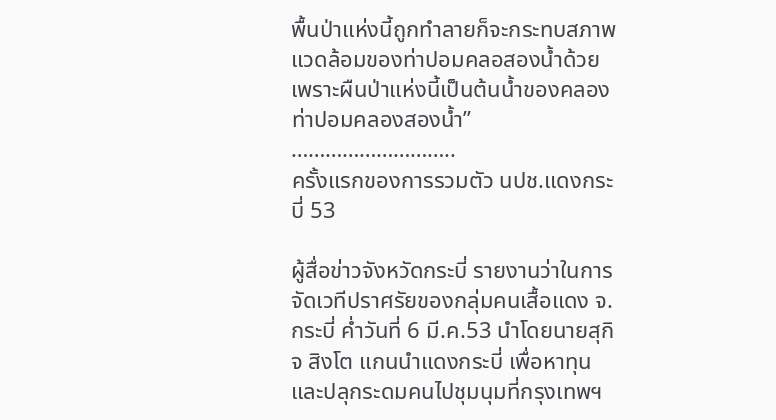พื้นป่าแห่งนี้ถูกทำลายก็จะกระทบสภาพแวดล้อมของท่าปอมคลอสองน้ำด้วย เพราะผืนป่าแห่งนี้เป็นต้นน้ำของคลองท่าปอมคลองสองน้ำ”
………………………..
ครั้งแรกของการรวมตัว นปช.แดงกระบี่ 53

ผู้สื่อข่าวจังหวัดกระบี่ รายงานว่าในการจัดเวทีปราศรัยของกลุ่มคนเสื้อแดง จ.กระบี่ ค่ำวันที่ 6 มี.ค.53 นำโดยนายสุกิจ สิงโต แกนนำแดงกระบี่ เพื่อหาทุนและปลุกระดมคนไปชุมนุมที่กรุงเทพฯ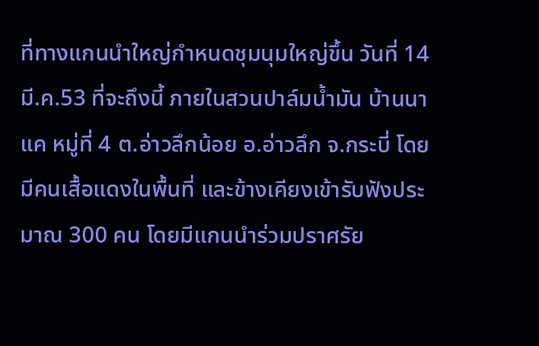ที่ทางแกนนำใหญ่กำหนดชุมนุมใหญ่ขึ้น วันที่ 14 มี.ค.53 ที่จะถึงนี้ ภายในสวนปาล์มน้ำมัน บ้านนาแค หมู่ที่ 4 ต.อ่าวลึกน้อย อ.อ่าวลึก จ.กระบี่ โดยมีคนเสื้อแดงในพื้นที่ และข้างเคียงเข้ารับฟังประมาณ 300 คน โดยมีแกนนำร่วมปราศรัย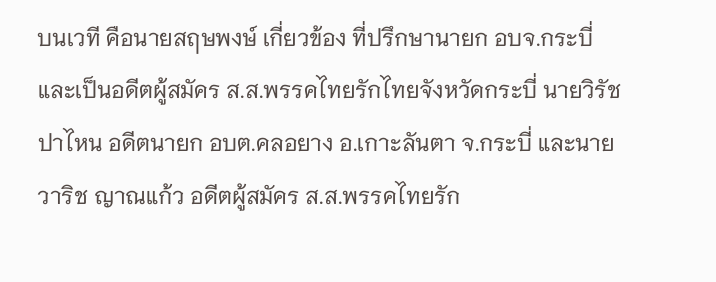บนเวที คือนายสฤษพงษ์ เกี่ยวข้อง ที่ปรึกษานายก อบจ.กระบี่ และเป็นอดีตผู้สมัคร ส.ส.พรรคไทยรักไทยจังหวัดกระบี่ นายวิรัช ปาไหน อดีตนายก อบต.คลอยาง อ.เกาะลันตา จ.กระบี่ และนายวาริช ญาณแก้ว อดีตผู้สมัคร ส.ส.พรรคไทยรัก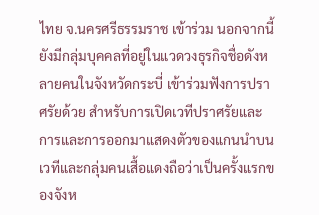ไทย จ.นครศรีธรรมราช เข้าร่วม นอกจากนี้ยังมีกลุ่มบุคคลที่อยู่ในแวดวงธุรกิจชื่อดังหลายคนในจังหวัดกระบี่ เข้าร่วมฟังการปราศรัยด้วย สำหรับการเปิดเวทีปราศรัยและการและการออกมาแสดงตัวของแกนนำบนเวทีและกลุ่มคนเสื้อแดงถือว่าเป็นครั้งแรกของจังห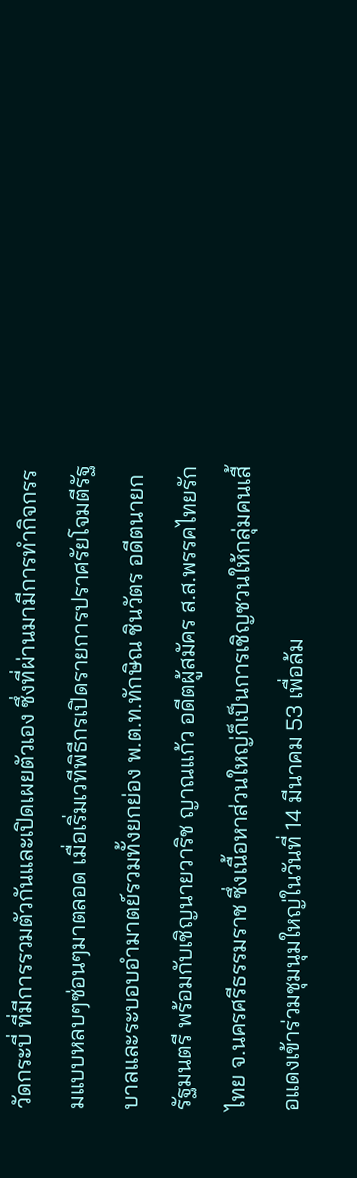วัดกระบี่ ที่มีการรวมตัวกันและเปิดเผยตัวเอง ซึ่งที่ผ่านมามีการทำกิจกรรมแบบหลบๆซ่อนๆมาตลอด เมื่อเริ่มเวทีพิธีกรเปิดรายการปราศรัยโจมตีรัฐบาลและระบอบอำมาตย์รวมทั้งยกย่อง พ.ต.ท.ทักษิณ ชินวัตร อดีตนายกรัฐมนตรี พร้อมกับเชิญนายวาริช ญาณแก้ว อดีตผู้สมัคร ส.ส.พรรคไทยรักไทย จ.นครศรีธรรมราช ซึ่งเนื้อหาส่วนใหญ่ก็เป็นการเชิญชวนให้กลุ่มคนเสื้อแดงเข้าร่วมชุมนุมใหญ่ในวันที่ 14 มีนาคม 53 เพื่อล้ม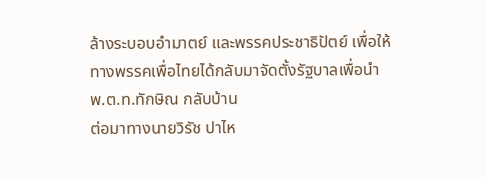ล้างระบอบอำมาตย์ และพรรคประชาธิปัตย์ เพื่อให้ทางพรรคเพื่อไทยได้กลับมาจัดตั้งรัฐบาลเพื่อนำ พ.ต.ท.ทักษิณ กลับบ้าน
ต่อมาทางนายวิรัช ปาไห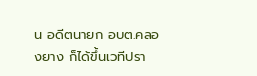น อดีตนายก อบต.คลองยาง ก็ได้ขึ้นเวทีปรา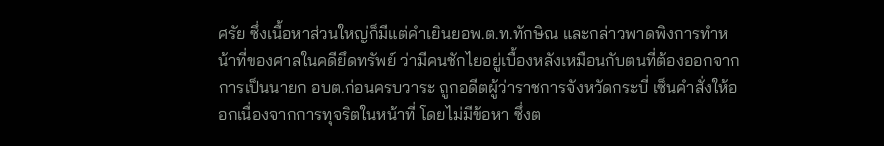ศรัย ซึ่งเนื้อหาส่วนใหญ่ก็มีแต่คำเยินยอพ.ต.ท.ทักษิณ และกล่าวพาดพิงการทำหน้าที่ของศาลในคดียึดทรัพย์ ว่ามีคนชักไยอยู่เบื้องหลังเหมือนกับตนที่ต้องออกจากการเป็นนายก อบต.ก่อนครบวาระ ถูกอดีตผู้ว่าราชการจังหวัดกระบี่ เซ็นคำสั่งให้ออกเนื่องจากการทุจริตในหน้าที่ โดยไม่มีข้อหา ซึ่งต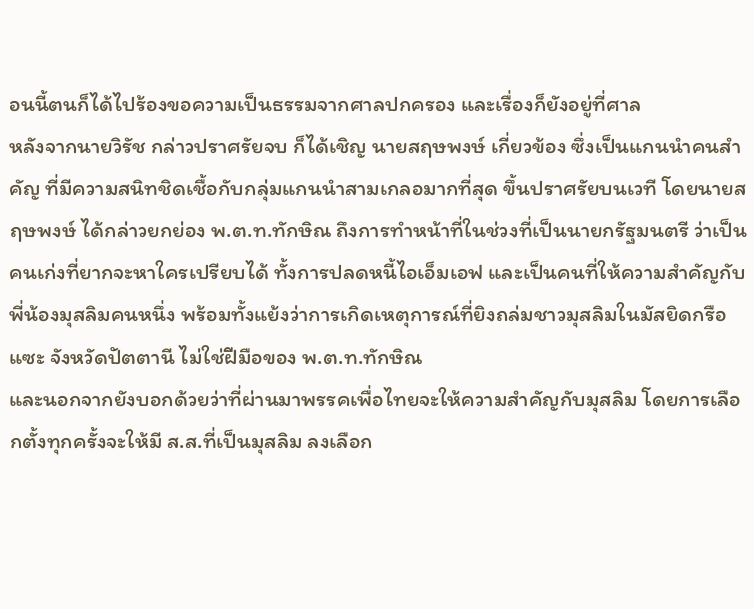อนนี้ตนก็ได้ไปร้องขอความเป็นธรรมจากศาลปกครอง และเรื่องก็ยังอยู่ที่ศาล
หลังจากนายวิรัช กล่าวปราศรัยจบ ก็ได้เชิญ นายสฤษพงษ์ เกี่ยวข้อง ซึ่งเป็นแกนนำคนสำคัญ ที่มีความสนิทชิดเชื้อกับกลุ่มแกนนำสามเกลอมากที่สุด ขึ้นปราศรัยบนเวที โดยนายสฤษพงษ์ ได้กล่าวยกย่อง พ.ต.ท.ทักษิณ ถึงการทำหน้าที่ในช่วงที่เป็นนายกรัฐมนตรี ว่าเป็นคนเก่งที่ยากจะหาใครเปรียบได้ ทั้งการปลดหนี้ไอเอ็มเอฟ และเป็นคนที่ให้ความสำคัญกับพี่น้องมุสลิมคนหนึ่ง พร้อมทั้งแย้งว่าการเกิดเหตุการณ์ที่ยิงถล่มชาวมุสลิมในมัสยิดกรือแซะ จังหวัดปัตตานี ไม่ใช่ฝีมือของ พ.ต.ท.ทักษิณ
และนอกจากยังบอกด้วยว่าที่ผ่านมาพรรคเพื่อไทยจะให้ความสำคัญกับมุสลิม โดยการเลือกตั้งทุกครั้งจะให้มี ส.ส.ที่เป็นมุสลิม ลงเลือก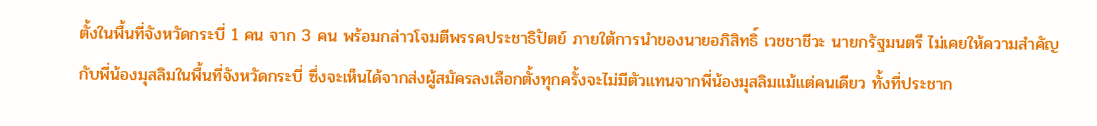ตั้งในพื้นที่จังหวัดกระบี่ 1 คน จาก 3 คน พร้อมกล่าวโจมตีพรรคประชาธิปัตย์ ภายใต้การนำของนายอภิสิทธิ์ เวชชาชีวะ นายกรัฐมนตรี ไม่เคยให้ความสำคัญกับพี่น้องมุสลิมในพื้นที่จังหวัดกระบี่ ซึ่งจะเห็นได้จากส่งผู้สมัครลงเลือกตั้งทุกครั้งจะไม่มีตัวแทนจากพี่น้องมุสลิมแม้แต่คนเดียว ทั้งที่ประชาก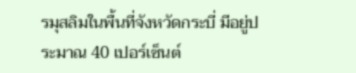รมุสลิมในพื้นที่จังหวัดกระบี่ มีอยู่ประมาณ 40 เปอร์เซ็นต์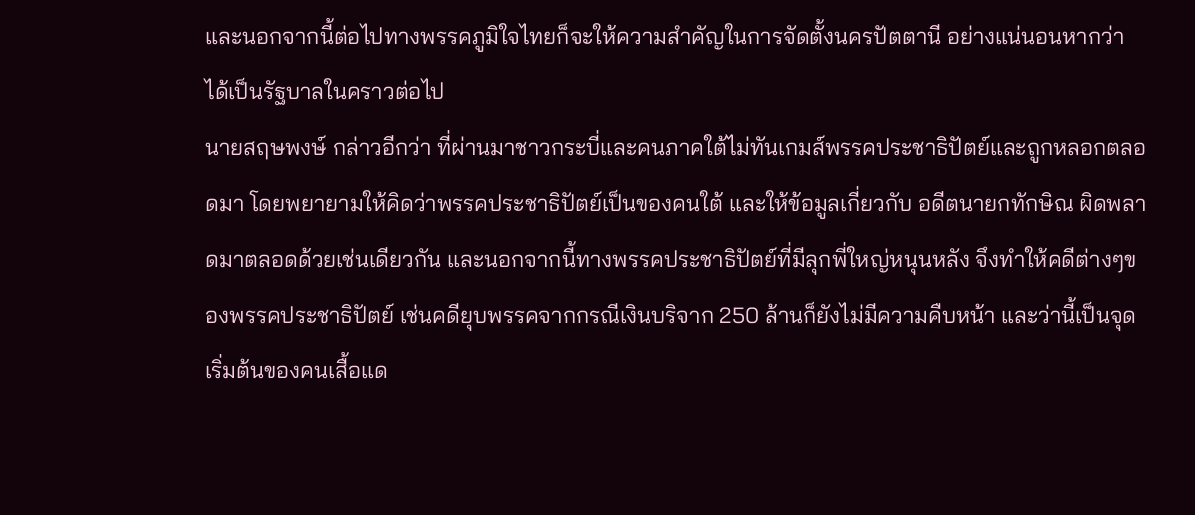และนอกจากนี้ต่อไปทางพรรคภูมิใจไทยก็จะให้ความสำคัญในการจัดตั้งนครปัตตานี อย่างแน่นอนหากว่าได้เป็นรัฐบาลในคราวต่อไป
นายสฤษพงษ์ กล่าวอีกว่า ที่ผ่านมาชาวกระบี่และคนภาคใต้ไม่ทันเกมส์พรรคประชาธิปัตย์และถูกหลอกตลอดมา โดยพยายามให้คิดว่าพรรคประชาธิปัตย์เป็นของคนใต้ และให้ข้อมูลเกี่ยวกับ อดีตนายกทักษิณ ผิดพลาดมาตลอดด้วยเช่นเดียวกัน และนอกจากนี้ทางพรรคประชาธิปัตย์ที่มีลุกพี่ใหญ่หนุนหลัง จึงทำให้คดีต่างๆของพรรคประชาธิปัตย์ เช่นคดียุบพรรคจากกรณีเงินบริจาก 250 ล้านก็ยังไม่มีความคืบหน้า และว่านี้เป็นจุดเริ่มต้นของคนเสื้อแด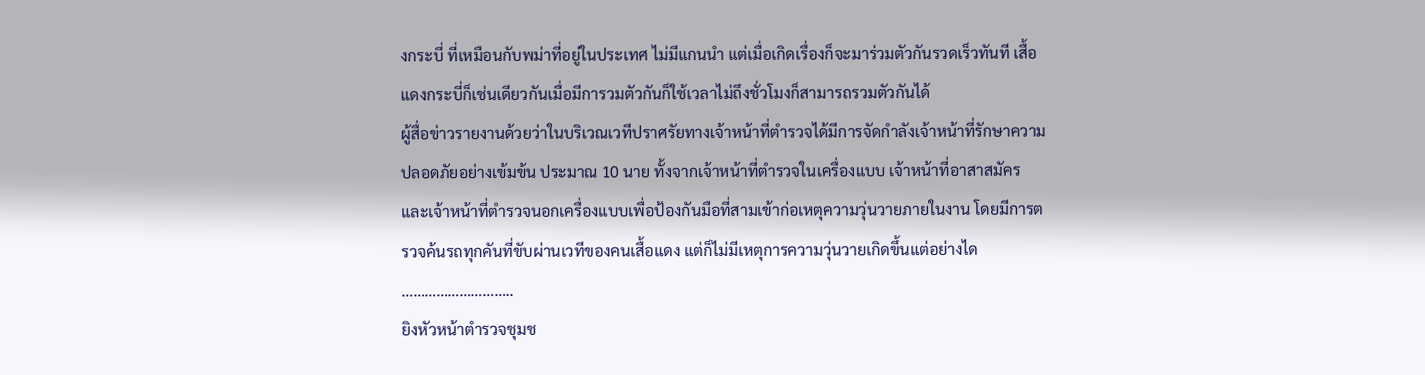งกระบี่ ที่เหมือนกับพม่าที่อยู่ในประเทศ ไม่มีแกนนำ แต่เมื่อเกิดเรื่องก็จะมาร่วมตัวกันรวดเร็วทันที เสื้อแดงกระบี่ก็เช่นเดียวกันเมื่อมีการวมตัวกันก็ใช้เวลาไม่ถึงชั่วโมงก็สามารถรวมตัวกันได้
ผู้สื่อข่าวรายงานด้วยว่าในบริเวณเวทีปราศรัยทางเจ้าหน้าที่ตำรวจได้มีการจัดกำลังเจ้าหน้าที่รักษาความปลอดภัยอย่างเข้มข้น ประมาณ 10 นาย ทั้งจากเจ้าหน้าที่ตำรวจในเครื่องแบบ เจ้าหน้าที่อาสาสมัคร และเจ้าหน้าที่ตำรวจนอกเครื่องแบบเพื่อป้องกันมือที่สามเข้าก่อเหตุความวุ่นวายภายในงาน โดยมีการตรวจค้นรถทุกคันที่ขับผ่านเวทีของคนเสื้อแดง แต่ก็ไม่มีเหตุการความวุ่นวายเกิดขึ้นแต่อย่างได
………………………..
ยิงหัวหน้าตำรวจชุมช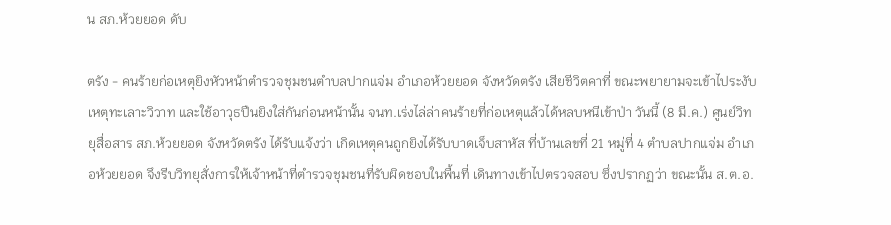น สภ.ห้วยยอด ดับ

ตรัง - คนร้ายก่อเหตุยิงหัวหน้าตำรวจชุมชนตำบลปากแจ่ม อำเภอห้วยยอด จังหวัดตรัง เสียชีวิตคาที่ ขณะพยายามจะเข้าไประงับเหตุทะเลาะวิวาท และใช้อาวุธปืนยิงใส่กันก่อนหน้านั้น จนท.เร่งไล่ล่าคนร้ายที่ก่อเหตุแล้วได้หลบหนีเข้าป่า วันนี้ (8 มี.ค.) ศูนย์วิทยุสื่อสาร สภ.ห้วยยอด จังหวัดตรัง ได้รับแจ้งว่า เกิดเหตุคนถูกยิงได้รับบาดเจ็บสาหัส ที่บ้านเลขที่ 21 หมู่ที่ 4 ตำบลปากแจ่ม อำเภอห้วยยอด จึงรีบวิทยุสั่งการให้เจ้าหน้าที่ตำรวจชุมชนที่รับผิดชอบในพื้นที่ เดินทางเข้าไปตรวจสอบ ซึ่งปรากฏว่า ขณะนั้น ส.ต.อ.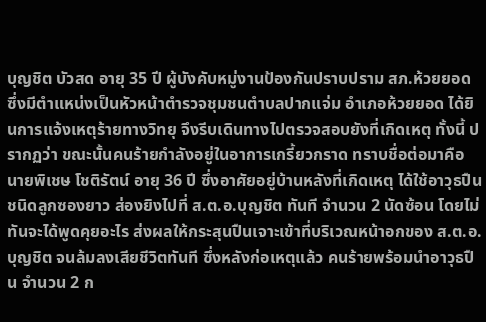บุญชิต บัวสด อายุ 35 ปี ผู้บังคับหมู่งานป้องกันปราบปราม สภ.ห้วยยอด ซึ่งมีตำแหน่งเป็นหัวหน้าตำรวจชุมชนตำบลปากแจ่ม อำเภอห้วยยอด ได้ยินการแจ้งเหตุร้ายทางวิทยุ จึงรีบเดินทางไปตรวจสอบยังที่เกิดเหตุ ทั้งนี้ ปรากฏว่า ขณะนั้นคนร้ายกำลังอยู่ในอาการเกรี้ยวกราด ทราบชื่อต่อมาคือ นายพิเชษ โชติรัตน์ อายุ 36 ปี ซึ่งอาศัยอยู่บ้านหลังที่เกิดเหตุ ได้ใช้อาวุธปืน ชนิดลูกซองยาว ส่องยิงไปที่ ส.ต.อ.บุญชิต ทันที จำนวน 2 นัดซ้อน โดยไม่ทันจะได้พูดคุยอะไร ส่งผลให้กระสุนปืนเจาะเข้าที่บริเวณหน้าอกของ ส.ต.อ.บุญชิต จนล้มลงเสียชีวิตทันที ซึ่งหลังก่อเหตุแล้ว คนร้ายพร้อมนำอาวุธปืน จำนวน 2 ก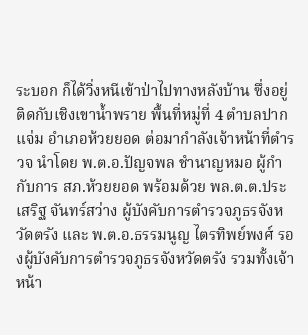ระบอก ก็ได้วิ่งหนีเข้าป่าไปทางหลังบ้าน ซึ่งอยู่ติดกับเชิงเขาน้ำพราย พื้นที่หมู่ที่ 4 ตำบลปากแจ่ม อำเภอห้วยยอด ต่อมากำลังเจ้าหน้าที่ตำรวจ นำโดย พ.ต.อ.ปัญจพล ชำนาญหมอ ผู้กำกับการ สภ.ห้วยยอด พร้อมด้วย พล.ต.ต.ประเสริฐ จันทร์สว่าง ผู้บังคับการตำรวจภูธรจังหวัดตรัง และ พ.ต.อ.ธรรมนูญ ไตรทิพย์พงศ์ รองผู้บังคับการตำรวจภูธรจังหวัดตรัง รวมทั้งเจ้าหน้า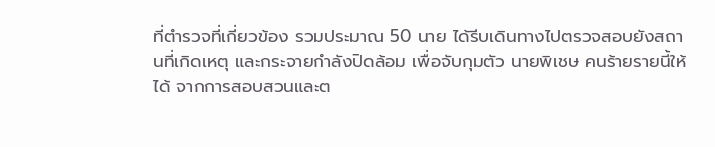ที่ตำรวจที่เกี่ยวข้อง รวมประมาณ 50 นาย ได้รีบเดินทางไปตรวจสอบยังสถานที่เกิดเหตุ และกระจายกำลังปิดล้อม เพื่อจับกุมตัว นายพิเชษ คนร้ายรายนี้ให้ได้ จากการสอบสวนและต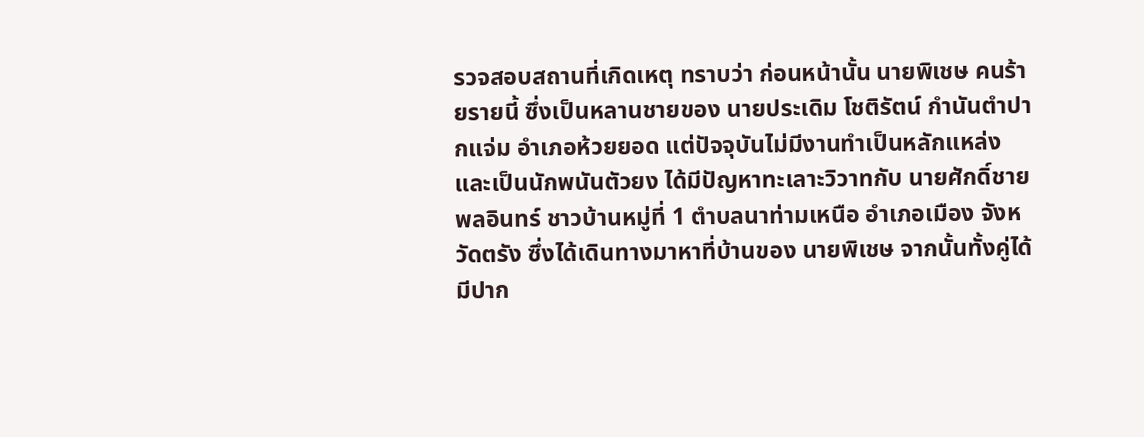รวจสอบสถานที่เกิดเหตุ ทราบว่า ก่อนหน้านั้น นายพิเชษ คนร้ายรายนี้ ซึ่งเป็นหลานชายของ นายประเดิม โชติรัตน์ กำนันตำปากแจ่ม อำเภอห้วยยอด แต่ปัจจุบันไม่มีงานทำเป็นหลักแหล่ง และเป็นนักพนันตัวยง ได้มีปัญหาทะเลาะวิวาทกับ นายศักดิ์ชาย พลอินทร์ ชาวบ้านหมู่ที่ 1 ตำบลนาท่ามเหนือ อำเภอเมือง จังหวัดตรัง ซึ่งได้เดินทางมาหาที่บ้านของ นายพิเชษ จากนั้นทั้งคู่ได้มีปาก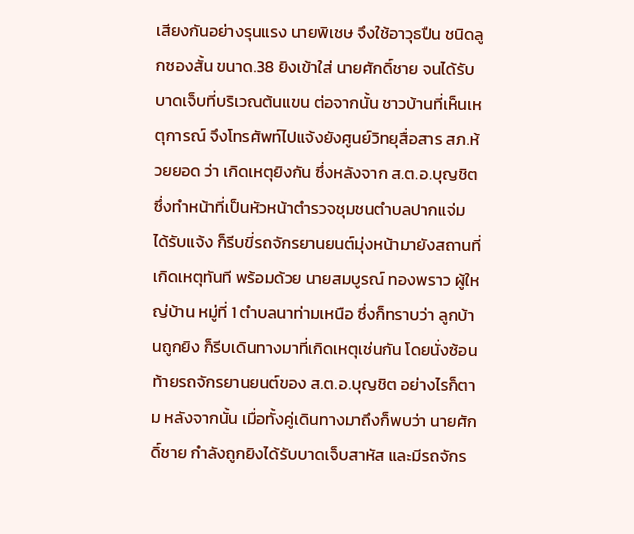เสียงกันอย่างรุนแรง นายพิเชษ จึงใช้อาวุธปืน ชนิดลูกซองสั้น ขนาด.38 ยิงเข้าใส่ นายศักดิ์ชาย จนได้รับบาดเจ็บที่บริเวณต้นแขน ต่อจากนั้น ชาวบ้านที่เห็นเหตุการณ์ จึงโทรศัพท์ไปแจ้งยังศูนย์วิทยุสื่อสาร สภ.ห้วยยอด ว่า เกิดเหตุยิงกัน ซึ่งหลังจาก ส.ต.อ.บุญชิต ซึ่งทำหน้าที่เป็นหัวหน้าตำรวจชุมชนตำบลปากแจ่ม ได้รับแจ้ง ก็รีบขี่รถจักรยานยนต์มุ่งหน้ามายังสถานที่เกิดเหตุทันที พร้อมด้วย นายสมบูรณ์ ทองพราว ผู้ใหญ่บ้าน หมู่ที่ 1 ตำบลนาท่ามเหนือ ซึ่งก็ทราบว่า ลูกบ้านถูกยิง ก็รีบเดินทางมาที่เกิดเหตุเช่นกัน โดยนั่งซ้อนท้ายรถจักรยานยนต์ของ ส.ต.อ.บุญชิต อย่างไรก็ตาม หลังจากนั้น เมื่อทั้งคู่เดินทางมาถึงก็พบว่า นายศักดิ์ชาย กำลังถูกยิงได้รับบาดเจ็บสาหัส และมีรถจักร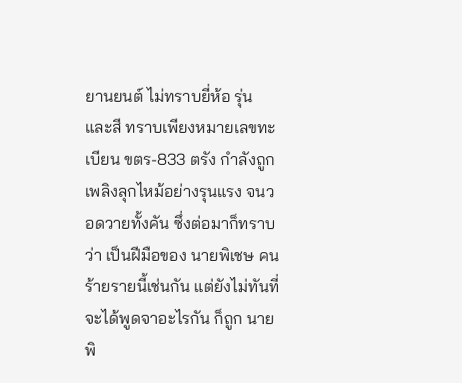ยานยนต์ ไม่ทราบยี่ห้อ รุ่น และสี ทราบเพียงหมายเลขทะเบียน ขตร-833 ตรัง กำลังถูกเพลิงลุกไหม้อย่างรุนแรง จนวอดวายทั้งคัน ซึ่งต่อมาก็ทราบว่า เป็นฝีมือของ นายพิเชษ คนร้ายรายนี้เช่นกัน แต่ยังไม่ทันที่จะได้พูดจาอะไรกัน ก็ถูก นายพิ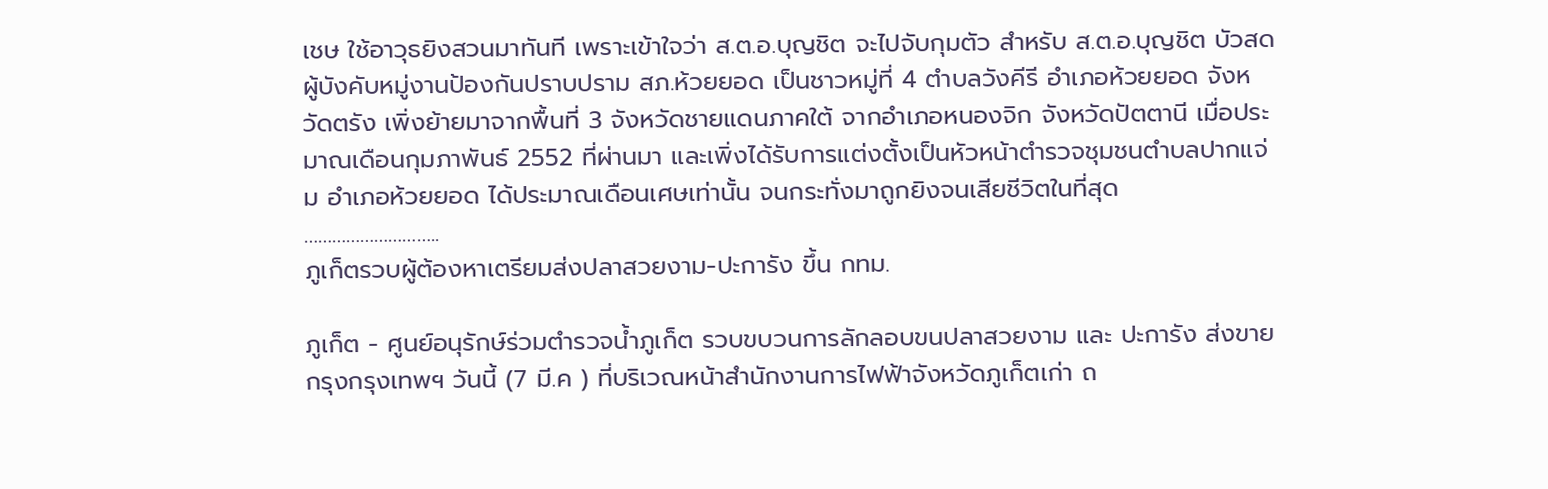เชษ ใช้อาวุธยิงสวนมาทันที เพราะเข้าใจว่า ส.ต.อ.บุญชิต จะไปจับกุมตัว สำหรับ ส.ต.อ.บุญชิต บัวสด ผู้บังคับหมู่งานป้องกันปราบปราม สภ.ห้วยยอด เป็นชาวหมู่ที่ 4 ตำบลวังคีรี อำเภอห้วยยอด จังหวัดตรัง เพิ่งย้ายมาจากพื้นที่ 3 จังหวัดชายแดนภาคใต้ จากอำเภอหนองจิก จังหวัดปัตตานี เมื่อประมาณเดือนกุมภาพันธ์ 2552 ที่ผ่านมา และเพิ่งได้รับการแต่งตั้งเป็นหัวหน้าตำรวจชุมชนตำบลปากแจ่ม อำเภอห้วยยอด ได้ประมาณเดือนเศษเท่านั้น จนกระทั่งมาถูกยิงจนเสียชีวิตในที่สุด
………………………..
ภูเก็ตรวบผู้ต้องหาเตรียมส่งปลาสวยงาม-ปะการัง ขึ้น กทม.

ภูเก็ต - ศูนย์อนุรักษ์ร่วมตำรวจน้ำภูเก็ต รวบขบวนการลักลอบขนปลาสวยงาม และ ปะการัง ส่งขายกรุงกรุงเทพฯ วันนี้ (7 มี.ค ) ที่บริเวณหน้าสำนักงานการไฟฟ้าจังหวัดภูเก็ตเก่า ถ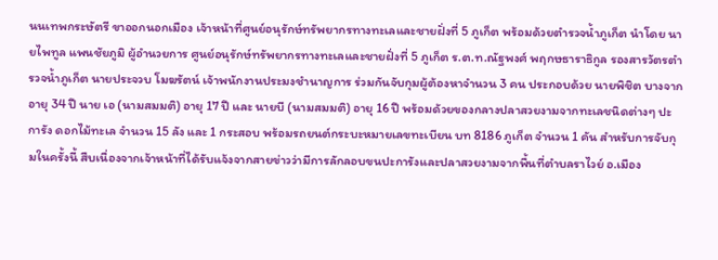นนเทพกระษัตรี ขาออกนอกเมือง เจ้าหน้าที่ศูนย์อนุรักษ์ทรัพยากรทางทะเลและชายฝั่งที่ 5 ภูเก็ต พร้อมด้วยตำรวจน้ำภูเก็ต นำโดย นายไพทูล แพนชัยภูมิ ผู้อำนวยการ ศูนย์อนุรักษ์ทรัพยากรทางทะเลและชายฝั่งที่ 5 ภูเก็ต ร.ต.ท.ณัฐพงศ์ พฤกษธาราธิกูล รองสารวัตรตำรวจน้ำภูเก็ต นายประจวบ โมฆรัตน์ เจ้าพนักงานประมงชำนาญการ ร่วมกันจับกุมผู้ต้องหาจำนวน 3 คน ประกอบด้วย นายพิชิต บางจาก อายุ 34 ปี นาย เอ (นามสมมติ) อายุ 17 ปี และ นายบี (นามสมมติ) อายุ 16 ปี พร้อมด้วยของกลางปลาสวยงามจากทะเลชนิดต่างๆ ปะการัง ดอกไม้ทะเล จำนวน 15 ลัง และ 1 กระสอบ พร้อมรถยนต์กระบะหมายเลขทะเบียน บท 8186 ภูเก็ต จำนวน 1 คัน สำหรับการจับกุมในครั้งนี้ สืบเนื่องจากเจ้าหน้าที่ได้รับแจ้งจากสายข่าวว่ามีการลักลอบขนปะการังและปลาสวยงามจากพื้นที่ตำบลราไวย์ อ.เมือง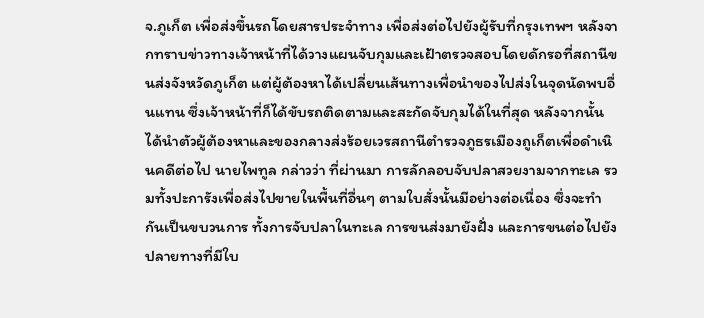จ.ภูเก็ต เพื่อส่งขึ้นรถโดยสารประจำทาง เพื่อส่งต่อไปยังผู้รับที่กรุงเทพฯ หลังจากทราบข่าวทางเจ้าหน้าที่ได้วางแผนจับกุมและเฝ้าตรวจสอบโดยดักรอที่สถานีขนส่งจังหวัดภูเก็ต แต่ผู้ต้องหาได้เปลี่ยนเส้นทางเพื่อนำของไปส่งในจุดนัดพบอื่นแทน ซึ่งเจ้าหน้าที่ก็ได้ขับรถติดตามและสะกัดจับกุมได้ในที่สุด หลังจากนั้น ได้นำตัวผู้ต้องหาและของกลางส่งร้อยเวรสถานีตำรวจภูธรเมืองถูเก็ตเพื่อดำเนินคดีต่อไป นายไพทูล กล่าวว่า ที่ผ่านมา การลักลอบจับปลาสวยงามจากทะเล รวมทั้งปะการังเพื่อส่งไปขายในพื้นที่อื่นๆ ตามใบสั่งนั้นมีอย่างต่อเนื่อง ซึ่งจะทำกันเป็นขบวนการ ทั้งการจับปลาในทะเล การขนส่งมายังฝั่ง และการขนต่อไปยังปลายทางที่มีใบ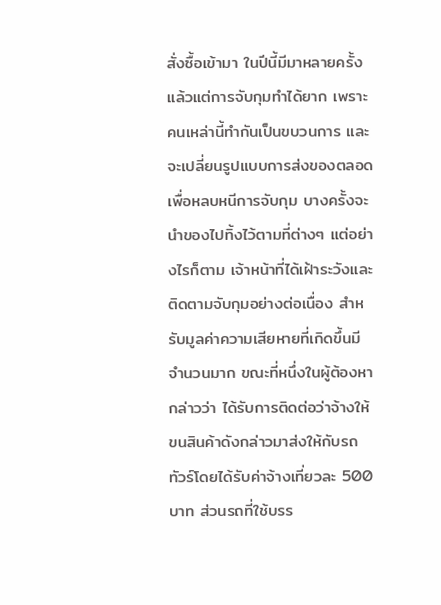สั่งซื้อเข้ามา ในปีนี้มีมาหลายครั้งแล้วแต่การจับกุมทำได้ยาก เพราะคนเหล่านี้ทำกันเป็นขบวนการ และจะเปลี่ยนรูปแบบการส่งของตลอด เพื่อหลบหนีการจับกุม บางครั้งจะนำของไปทิ้งไว้ตามที่ต่างๆ แต่อย่างไรก็ตาม เจ้าหน้าที่ได้เฝ้าระวังและติดตามจับกุมอย่างต่อเนื่อง สำหรับมูลค่าความเสียหายที่เกิดขึ้นมีจำนวนมาก ขณะที่หนึ่งในผู้ต้องหา กล่าวว่า ได้รับการติดต่อว่าจ้างให้ขนสินค้าดังกล่าวมาส่งให้กับรถทัวร์โดยได้รับค่าจ้างเที่ยวละ 500 บาท ส่วนรถที่ใช้บรร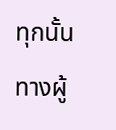ทุกนั้นทางผู้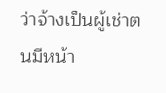ว่าจ้างเป็นผู้เช่าตนมีหน้า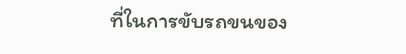ที่ในการขับรถขนของ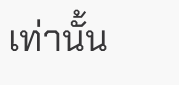เท่านั้น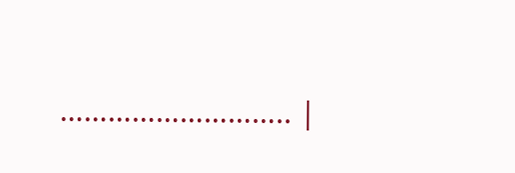……………………….. |